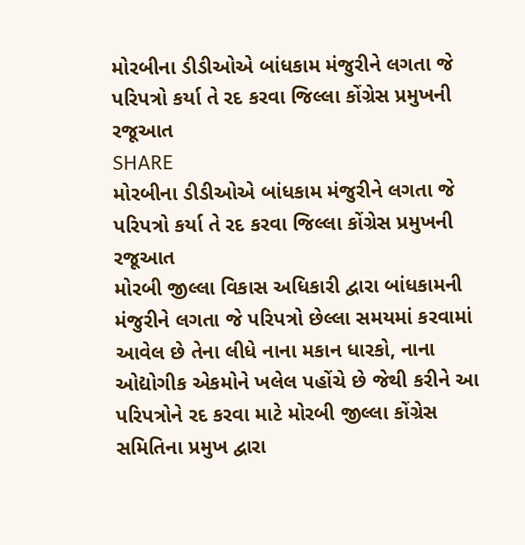મોરબીના ડીડીઓએ બાંધકામ મંજુરીને લગતા જે પરિપત્રો કર્યા તે રદ કરવા જિલ્લા કોંગ્રેસ પ્રમુખની રજૂઆત
SHARE
મોરબીના ડીડીઓએ બાંધકામ મંજુરીને લગતા જે પરિપત્રો કર્યા તે રદ કરવા જિલ્લા કોંગ્રેસ પ્રમુખની રજૂઆત
મોરબી જીલ્લા વિકાસ અધિકારી દ્વારા બાંધકામની મંજુરીને લગતા જે પરિપત્રો છેલ્લા સમયમાં કરવામાં આવેલ છે તેના લીધે નાના મકાન ધારકો, નાના ઓદ્યોગીક એકમોને ખલેલ પહોંચે છે જેથી કરીને આ પરિપત્રોને રદ કરવા માટે મોરબી જીલ્લા કોંગ્રેસ સમિતિના પ્રમુખ દ્વારા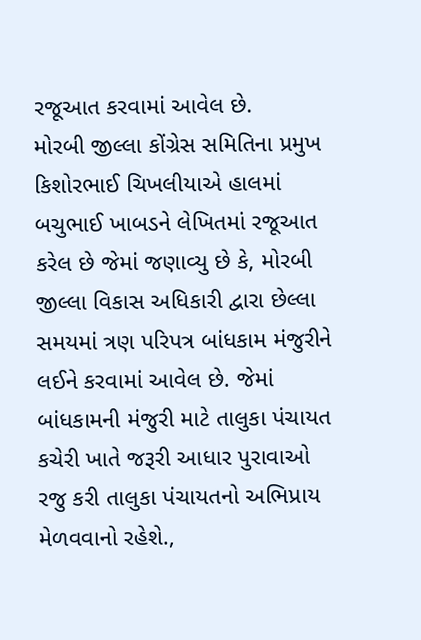રજૂઆત કરવામાં આવેલ છે.
મોરબી જીલ્લા કોંગ્રેસ સમિતિના પ્રમુખ કિશોરભાઈ ચિખલીયાએ હાલમાં બચુભાઈ ખાબડને લેખિતમાં રજૂઆત કરેલ છે જેમાં જણાવ્યુ છે કે, મોરબી જીલ્લા વિકાસ અધિકારી દ્વારા છેલ્લા સમયમાં ત્રણ પરિપત્ર બાંધકામ મંજુરીને લઈને કરવામાં આવેલ છે. જેમાં બાંધકામની મંજુરી માટે તાલુકા પંચાયત કચેરી ખાતે જરૂરી આધાર પુરાવાઓ રજુ કરી તાલુકા પંચાયતનો અભિપ્રાય મેળવવાનો રહેશે.,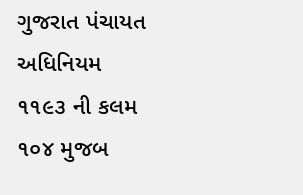ગુજરાત પંચાયત અધિનિયમ ૧૧૯૩ ની કલમ ૧૦૪ મુજબ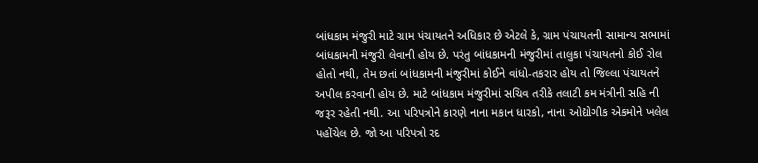બાંધકામ મંજુરી માટે ગ્રામ પંચાયતને અધિકાર છે એટલે કે, ગ્રામ પંચાયતની સામાન્ય સભામાં બાંધકામની મંજુરી લેવાની હોય છે. પરંતુ બાંધકામની મંજુરીમાં તાલુકા પંચાયતનો કોઈ રોલ હોતો નથી, તેમ છતાં બાંધકામની મંજુરીમાં કોઈને વાંધો-તકરાર હોય તો જિલ્લા પંચાયતને અપીલ કરવાની હોય છે. માટે બાંધકામ મંજુરીમાં સચિવ તરીકે તલાટી કમ મંત્રીની સહિ ની જરૂર રહેતી નથી. આ પરિપત્રોને કારણે નાના મકાન ધારકો, નાના ઓદ્યોગીક એકમોને ખલેલ પહોંચેલ છે. જો આ પરિપત્રો રદ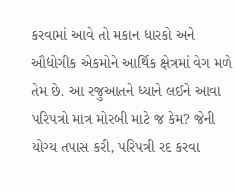કરવામાં આવે તો મકાન ધારકો અને ઔદ્યોગીક એકમોને આર્થિક ક્ષેત્રમાં વેગ મળે તેમ છે. આ રજુઆતને ધ્યાને લઈને આવા પરિપત્રો માત્ર મોરબી માટે જ કેમ? જેની યોગ્ય તપાસ કરી, પરિપત્રી રદ કરવા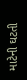માટેની ઘટતી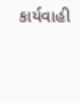કાર્યવાહી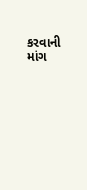કરવાની માંગ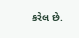કરેલ છે.